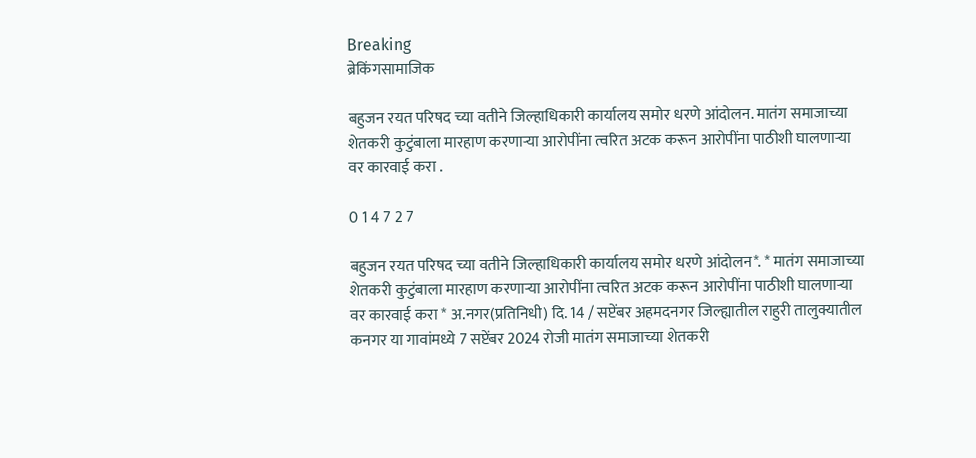Breaking
ब्रेकिंगसामाजिक

बहुजन रयत परिषद च्या वतीने जिल्हाधिकारी कार्यालय समोर धरणे आंदोलन. मातंग समाजाच्या शेतकरी कुटुंबाला मारहाण करणाऱ्या आरोपींना त्वरित अटक करून आरोपींना पाठीशी घालणाऱ्या वर कारवाई करा .

0 1 4 7 2 7

बहुजन रयत परिषद च्या वतीने जिल्हाधिकारी कार्यालय समोर धरणे आंदोलन*. * मातंग समाजाच्या शेतकरी कुटुंबाला मारहाण करणाऱ्या आरोपींना त्वरित अटक करून आरोपींना पाठीशी घालणाऱ्या वर कारवाई करा * अ.नगर(प्रतिनिधी) दि. 14 / सप्टेंबर अहमदनगर जिल्ह्यातील राहुरी तालुक्यातील कनगर या गावांमध्ये 7 सप्टेंबर 2024 रोजी मातंग समाजाच्या शेतकरी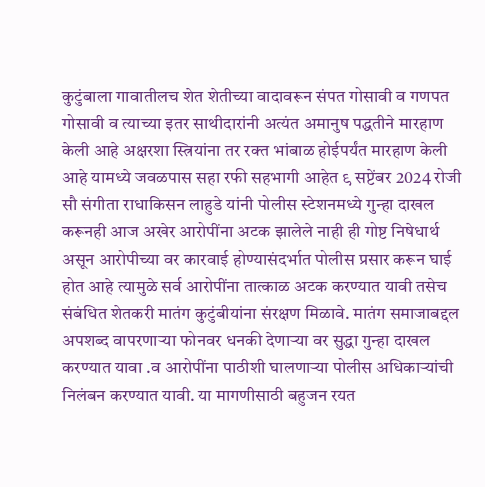कुटुंबाला गावातीलच शेत शेतीच्या वादावरून संपत गोसावी व गणपत गोसावी व त्याच्या इतर साथीदारांनी अत्यंत अमानुष पद्धतीने मारहाण केली आहे अक्षरशा स्त्रियांना तर रक्त भांबाळ होईपर्यंत मारहाण केली आहे यामध्ये जवळपास सहा रफी सहभागी आहेत ९ सप्टेंबर 2024 रोजी सौ संगीता राधाकिसन लाहुडे यांनी पोलीस स्टेशनमध्ये गुन्हा दाखल करूनही आज अखेर आरोपींना अटक झालेले नाही ही गोष्ट निषेधार्थ असून आरोपीच्या वर कारवाई होण्यासंदर्भात पोलीस प्रसार करून घाई होत आहे त्यामुळे सर्व आरोपींना तात्काळ अटक करण्यात यावी तसेच संबंधित शेतकरी मातंग कुटुंबीयांना संरक्षण मिळावे. मातंग समाजाबद्दल अपशब्द वापरणाऱ्या फोनवर धनकी देणाऱ्या वर सुद्धा गुन्हा दाखल करण्यात यावा .व आरोपींना पाठीशी घालणाऱ्या पोलीस अधिकाऱ्यांची निलंबन करण्यात यावी. या मागणीसाठी बहुजन रयत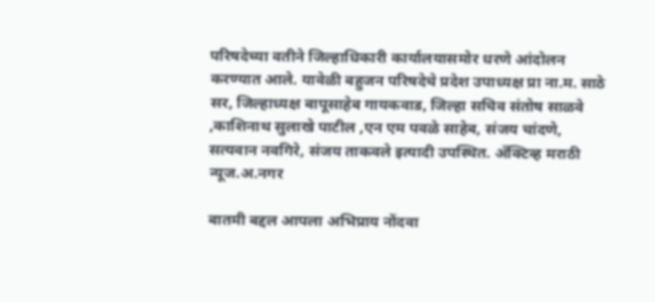परिषदेच्या वतीने जिल्हाधिकारी कार्यालयासमोर धरणे आंदोलन करण्यात आले. यावेळी बहुजन परिषदेचे प्रदेश उपाध्यक्ष प्रा ना.म. साठे सर, जिल्हाध्यक्ष बापूसाहेब गायकवाड, जिल्हा सचिव संतोष साळवे ,काशिनाथ सुलाखे पाटील ,एन एम पवळे साहेब, संजय चांदणे, सत्यवान नवगिरे, संजय ताकवले इत्यादी उपस्थित. अँक्टिव्ह मराठी न्यूज.अ.नगर

बातमी बद्दल आपला अभिप्राय नोंदवा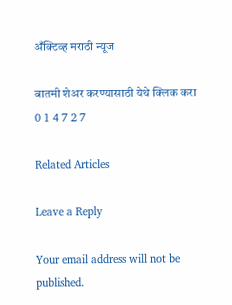अँक्टिव्ह मराठी न्यूज

बातमी शेअर करण्यासाठी येथे क्लिक करा
0 1 4 7 2 7

Related Articles

Leave a Reply

Your email address will not be published.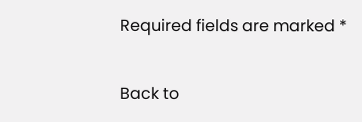Required fields are marked *

Back to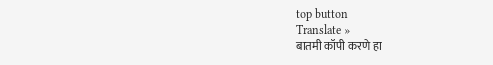top button
Translate »
बातमी कॉपी करणे हा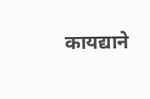कायद्याने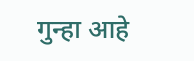गुन्हा आहे